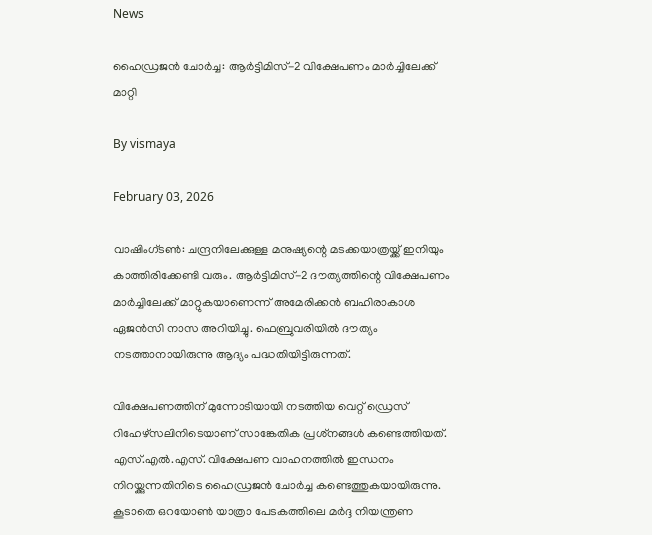News

ഹൈഡ്രജന്‍ ചോര്‍ച്ച: ആര്‍ട്ടിമിസ്-2 വിക്ഷേപണം മാര്‍ച്ചിലേക്ക് മാറ്റി

By vismaya

February 03, 2026

വാഷിംഗ്ടണ്‍: ചന്ദ്രനിലേക്കുള്ള മനുഷ്യന്റെ മടക്കയാത്രയ്ക്ക് ഇനിയും കാത്തിരിക്കേണ്ടി വരും. ആര്‍ട്ടിമിസ്-2 ദൗത്യത്തിന്റെ വിക്ഷേപണം മാര്‍ച്ചിലേക്ക് മാറ്റുകയാണെന്ന് അമേരിക്കന്‍ ബഹിരാകാശ ഏജന്‍സി നാസ അറിയിച്ചു. ഫെബ്രുവരിയില്‍ ദൗത്യം നടത്താനായിരുന്നു ആദ്യം പദ്ധതിയിട്ടിരുന്നത്.

വിക്ഷേപണത്തിന് മുന്നോടിയായി നടത്തിയ വെറ്റ് ഡ്രെസ് റിഹേഴ്‌സലിനിടെയാണ് സാങ്കേതിക പ്രശ്‌നങ്ങള്‍ കണ്ടെത്തിയത്. എസ്.എല്‍.എസ്. വിക്ഷേപണ വാഹനത്തില്‍ ഇന്ധനം നിറയ്ക്കുന്നതിനിടെ ഹൈഡ്രജന്‍ ചോര്‍ച്ച കണ്ടെത്തുകയായിരുന്നു. കൂടാതെ ഒറയോണ്‍ യാത്രാ പേടകത്തിലെ മര്‍ദ്ദ നിയന്ത്രണ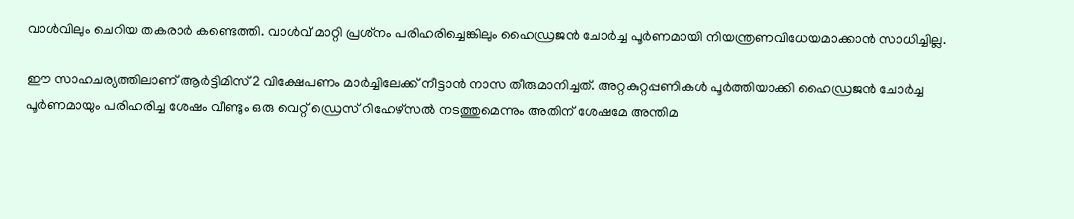വാള്‍വിലും ചെറിയ തകരാര്‍ കണ്ടെത്തി. വാള്‍വ് മാറ്റി പ്രശ്‌നം പരിഹരിച്ചെങ്കിലും ഹൈഡ്രജന്‍ ചോര്‍ച്ച പൂര്‍ണമായി നിയന്ത്രണവിധേയമാക്കാന്‍ സാധിച്ചില്ല.

ഈ സാഹചര്യത്തിലാണ് ആര്‍ട്ടിമിസ്2 വിക്ഷേപണം മാര്‍ച്ചിലേക്ക് നീട്ടാന്‍ നാസ തീരുമാനിച്ചത്. അറ്റകുറ്റപ്പണികള്‍ പൂര്‍ത്തിയാക്കി ഹൈഡ്രജന്‍ ചോര്‍ച്ച പൂര്‍ണമായും പരിഹരിച്ച ശേഷം വീണ്ടും ഒരു വെറ്റ് ഡ്രെസ് റിഹേഴ്‌സല്‍ നടത്തുമെന്നും അതിന് ശേഷമേ അന്തിമ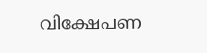വിക്ഷേപണ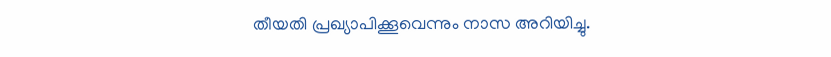തീയതി പ്രഖ്യാപിക്കൂവെന്നും നാസ അറിയിച്ചു.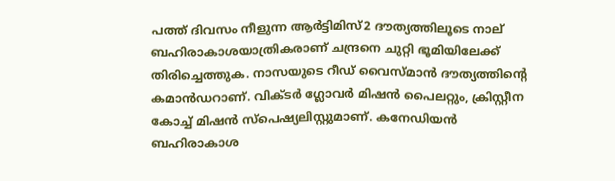പത്ത് ദിവസം നീളുന്ന ആര്‍ട്ടിമിസ്2 ദൗത്യത്തിലൂടെ നാല് ബഹിരാകാശയാത്രികരാണ് ചന്ദ്രനെ ചുറ്റി ഭൂമിയിലേക്ക് തിരിച്ചെത്തുക. നാസയുടെ റീഡ് വൈസ്മാന്‍ ദൗത്യത്തിന്റെ കമാന്‍ഡറാണ്. വിക്ടര്‍ ഗ്ലോവര്‍ മിഷന്‍ പൈലറ്റും, ക്രിസ്റ്റീന കോച്ച് മിഷന്‍ സ്‌പെഷ്യലിസ്റ്റുമാണ്. കനേഡിയന്‍ ബഹിരാകാശ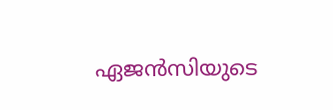ഏജന്‍സിയുടെ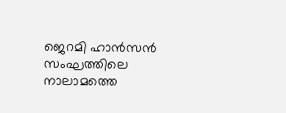ജെറമി ഹാന്‍സന്‍ സംഘത്തിലെ നാലാമത്തെ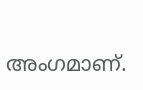അംഗമാണ്.